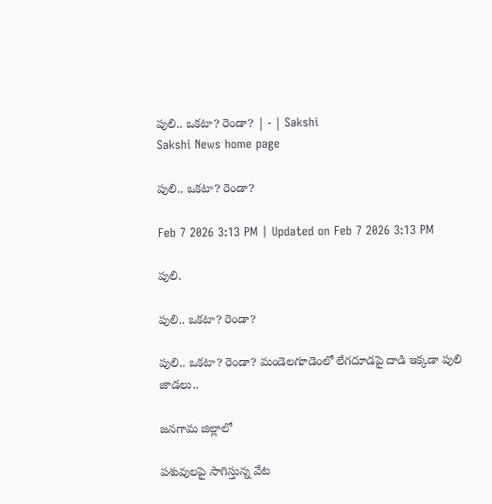పులి.. ఒకటా? రెండా? | - | Sakshi
Sakshi News home page

పులి.. ఒకటా? రెండా?

Feb 7 2026 3:13 PM | Updated on Feb 7 2026 3:13 PM

పులి.

పులి.. ఒకటా? రెండా?

పులి.. ఒకటా? రెండా? మండెలగూడెంలో లేగదూడపై దాడి ఇక్కడా పులి జాడలు..

జనగామ జిల్లాలో

పశువులపై సాగిస్తున్న వేట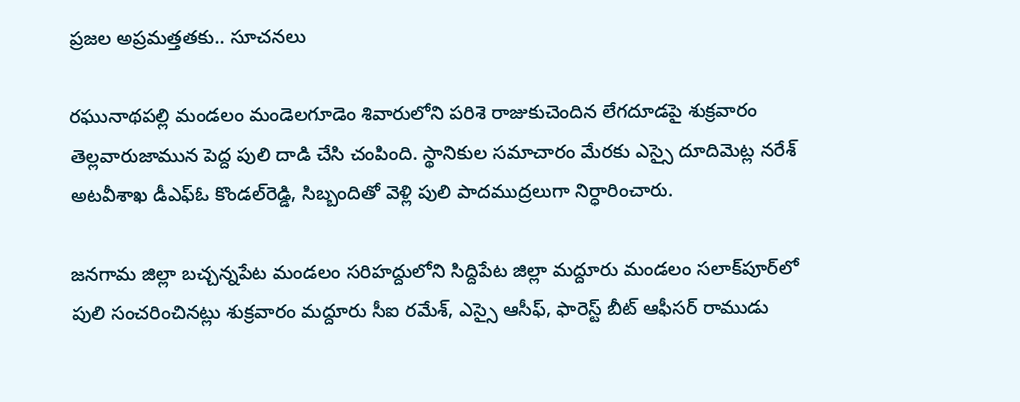ప్రజల అప్రమత్తతకు.. సూచనలు

రఘునాథపల్లి మండలం మండెలగూడెం శివారులోని పరిశె రాజుకుచెందిన లేగదూడపై శుక్రవారం తెల్లవారుజామున పెద్ద పులి దాడి చేసి చంపింది. స్థానికుల సమాచారం మేరకు ఎస్సై దూదిమెట్ల నరేశ్‌ అటవీశాఖ డీఎఫ్‌ఓ కొండల్‌రెడ్డి, సిబ్బందితో వెళ్లి పులి పాదముద్రలుగా నిర్ధారించారు.

జనగామ జిల్లా బచ్చన్నపేట మండలం సరిహద్దులోని సిద్దిపేట జిల్లా మద్దూరు మండలం సలాక్‌పూర్‌లో పులి సంచరించినట్లు శుక్రవారం మద్దూరు సీఐ రమేశ్‌, ఎస్సై ఆసీఫ్‌, ఫారెస్ట్‌ బీట్‌ ఆఫీసర్‌ రాముడు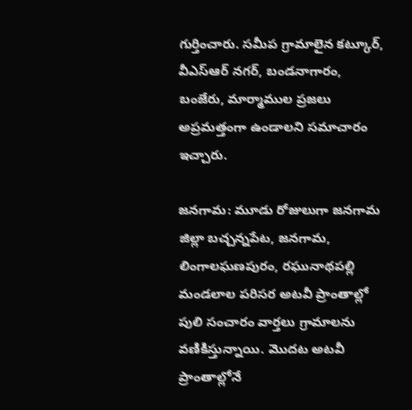గుర్తించారు. సమీప గ్రామాలైన కట్కూర్‌, వీఎస్‌ఆర్‌ నగర్‌, బండనాగారం, బంజేరు, మార్మాముల ప్రజలు అప్రమత్తంగా ఉండాలని సమాచారం ఇచ్చారు.

జనగామ: మూడు రోజులుగా జనగామ జిల్లా బచ్చన్నపేట, జనగామ, లింగాలఘణపురం, రఘునాథపల్లి మండలాల పరిసర అటవీ ప్రాంతాల్లో పులి సంచారం వార్తలు గ్రామాలను వణికిస్తున్నాయి. మొదట అటవీ ప్రాంతాల్లోనే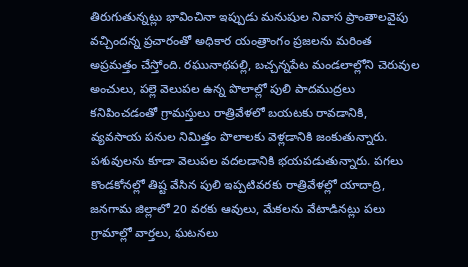తిరుగుతున్నట్లు భావించినా ఇప్పుడు మనుషుల నివాస ప్రాంతాలవైపు వచ్చిందన్న ప్రచారంతో అధికార యంత్రాంగం ప్రజలను మరింత అప్రమత్తం చేస్తోంది. రఘునాథపల్లి, బచ్చన్నపేట మండలాల్లోని చెరువుల అంచులు, పల్లె వెలుపల ఉన్న పొలాల్లో పులి పాదముద్రలు కనిపించడంతో గ్రామస్తులు రాత్రివేళలో బయటకు రావడానికి, వ్యవసాయ పనుల నిమిత్తం పొలాలకు వెళ్లడానికి జంకుతున్నారు. పశువులను కూడా వెలుపల వదలడానికి భయపడుతున్నారు. పగలు కొండకోనల్లో తిష్ట వేసిన పులి ఇప్పటివరకు రాత్రివేళల్లో యాదాద్రి, జనగామ జిల్లాలో 20 వరకు ఆవులు, మేకలను వేటాడినట్లు పలు గ్రామాల్లో వార్తలు, ఘటనలు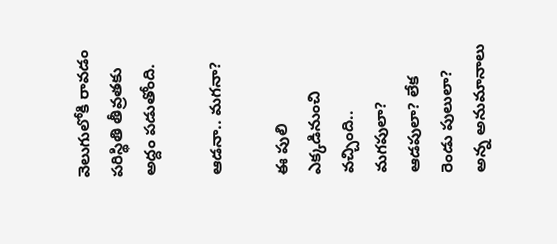వెలుగులోకి రావడం పరిస్థితి తీవ్రతకు అద్దం పడుతోంది.

ఆడనా.. మగనా?

ఈ పులి ఎక్కడినుంచి వచ్చింది.. మగపులా? ఆడపులా? లేక రెండు పులులా? అన్న అనుమానాలు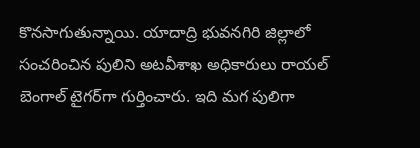కొనసాగుతున్నాయి. యాదాద్రి భువనగిరి జిల్లాలో సంచరించిన పులిని అటవీశాఖ అధికారులు రాయల్‌ బెంగాల్‌ టైగర్‌గా గుర్తించారు. ఇది మగ పులిగా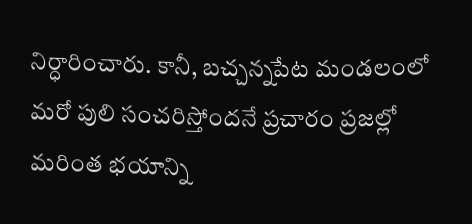నిర్ధారించారు. కానీ, బచ్చన్నపేట మండలంలో మరో పులి సంచరిస్తోందనే ప్రచారం ప్రజల్లో మరింత భయాన్ని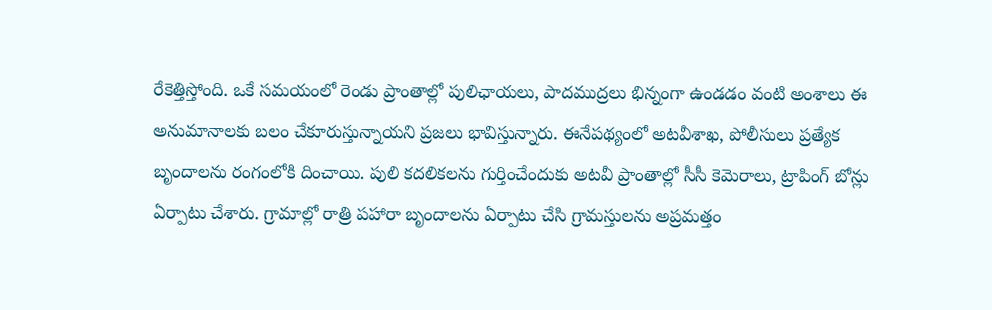రేకెత్తిస్తోంది. ఒకే సమయంలో రెండు ప్రాంతాల్లో పులిఛాయలు, పాదముద్రలు భిన్నంగా ఉండడం వంటి అంశాలు ఈ అనుమానాలకు బలం చేకూరుస్తున్నాయని ప్రజలు భావిస్తున్నారు. ఈనేపథ్యంలో అటవీశాఖ, పోలీసులు ప్రత్యేక బృందాలను రంగంలోకి దించాయి. పులి కదలికలను గుర్తించేందుకు అటవీ ప్రాంతాల్లో సీసీ కెమెరాలు, ట్రాపింగ్‌ బోన్లు ఏర్పాటు చేశారు. గ్రామాల్లో రాత్రి పహారా బృందాలను ఏర్పాటు చేసి గ్రామస్తులను అప్రమత్తం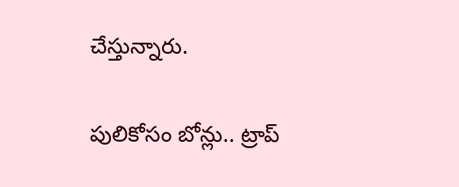చేస్తున్నారు.

పులికోసం బోన్లు.. ట్రాప్‌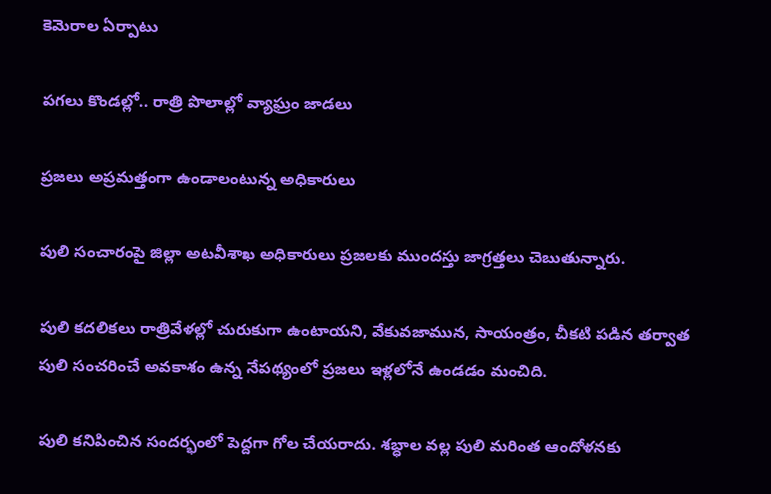కెమెరాల ఏర్పాటు

పగలు కొండల్లో.. రాత్రి పొలాల్లో వ్యాఘ్రం జాడలు

ప్రజలు అప్రమత్తంగా ఉండాలంటున్న అధికారులు

పులి సంచారంపై జిల్లా అటవీశాఖ అధికారులు ప్రజలకు ముందస్తు జాగ్రత్తలు చెబుతున్నారు.

పులి కదలికలు రాత్రివేళల్లో చురుకుగా ఉంటాయని, వేకువజామున, సాయంత్రం, చీకటి పడిన తర్వాత పులి సంచరించే అవకాశం ఉన్న నేపథ్యంలో ప్రజలు ఇళ్లలోనే ఉండడం మంచిది.

పులి కనిపించిన సందర్భంలో పెద్దగా గోల చేయరాదు. శబ్ధాల వల్ల పులి మరింత ఆందోళనకు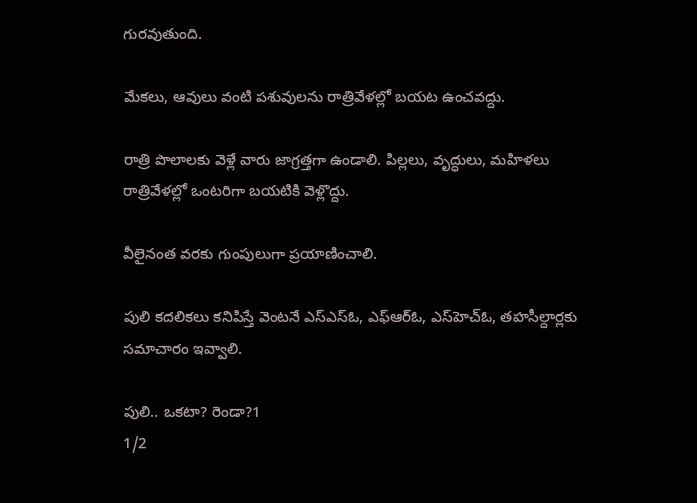గురవుతుంది.

మేకలు, ఆవులు వంటి పశువులను రాత్రివేళల్లో బయట ఉంచవద్దు.

రాత్రి పొలాలకు వెళ్లే వారు జాగ్రత్తగా ఉండాలి. పిల్లలు, వృద్ధులు, మహిళలు రాత్రివేళల్లో ఒంటరిగా బయటికి వెళ్లొద్దు.

వీలైనంత వరకు గుంపులుగా ప్రయాణించాలి.

పులి కదలికలు కనిపిస్తే వెంటనే ఎస్‌ఎస్‌ఓ, ఎఫ్‌ఆర్‌ఓ, ఎస్‌హెచ్‌ఓ, తహసీల్దార్లకు సమాచారం ఇవ్వాలి.

పులి.. ఒకటా? రెండా?1
1/2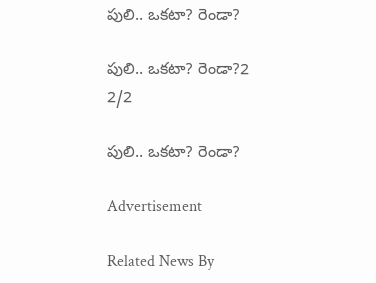పులి.. ఒకటా? రెండా?

పులి.. ఒకటా? రెండా?2
2/2

పులి.. ఒకటా? రెండా?

Advertisement

Related News By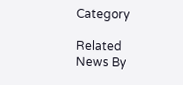Category

Related News By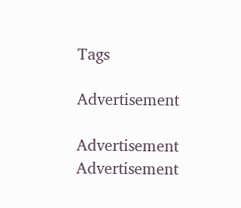Tags

Advertisement

Advertisement
Advertisement